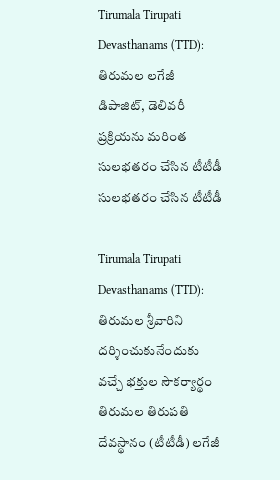Tirumala Tirupati Devasthanams (TTD): తిరుమల లగేజీ డిపాజిట్, డెలివరీ ప్రక్రియను మరింత సులభతరం చేసిన టీటీడీ
సులభతరం చేసిన టీటీడీ

Tirumala Tirupati Devasthanams (TTD): తిరుమల శ్రీవారిని దర్శించుకునేందుకు వచ్చే భక్తుల సౌకర్యార్థం తిరుమల తిరుపతి దేవస్థానం (టీటీడీ) లగేజీ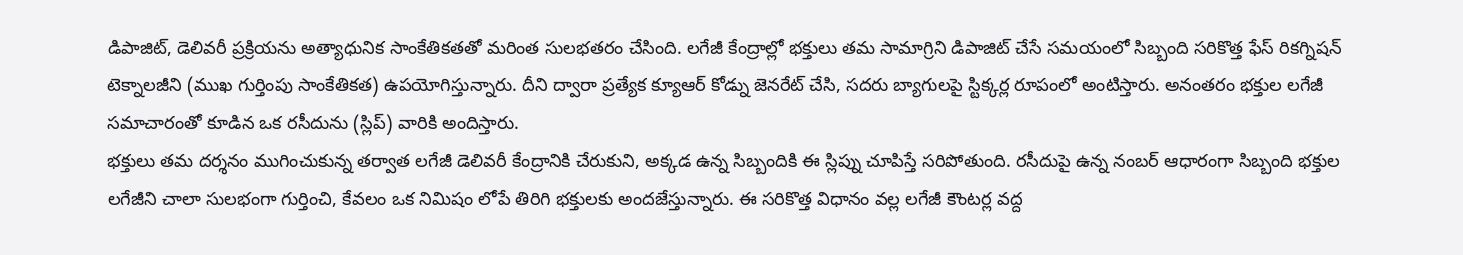డిపాజిట్, డెలివరీ ప్రక్రియను అత్యాధునిక సాంకేతికతతో మరింత సులభతరం చేసింది. లగేజీ కేంద్రాల్లో భక్తులు తమ సామాగ్రిని డిపాజిట్ చేసే సమయంలో సిబ్బంది సరికొత్త ఫేస్ రికగ్నిషన్ టెక్నాలజీని (ముఖ గుర్తింపు సాంకేతికత) ఉపయోగిస్తున్నారు. దీని ద్వారా ప్రత్యేక క్యూఆర్ కోడ్ను జెనరేట్ చేసి, సదరు బ్యాగులపై స్టిక్కర్ల రూపంలో అంటిస్తారు. అనంతరం భక్తుల లగేజీ సమాచారంతో కూడిన ఒక రసీదును (స్లిప్) వారికి అందిస్తారు.
భక్తులు తమ దర్శనం ముగించుకున్న తర్వాత లగేజీ డెలివరీ కేంద్రానికి చేరుకుని, అక్కడ ఉన్న సిబ్బందికి ఈ స్లిప్ను చూపిస్తే సరిపోతుంది. రసీదుపై ఉన్న నంబర్ ఆధారంగా సిబ్బంది భక్తుల లగేజీని చాలా సులభంగా గుర్తించి, కేవలం ఒక నిమిషం లోపే తిరిగి భక్తులకు అందజేస్తున్నారు. ఈ సరికొత్త విధానం వల్ల లగేజీ కౌంటర్ల వద్ద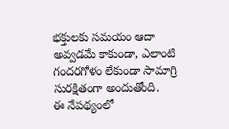భక్తులకు సమయం ఆదా అవ్వడమే కాకుండా, ఎలాంటి గందరగోళం లేకుండా సామాగ్రి సురక్షితంగా అందుతోంది.
ఈ నేపథ్యంలో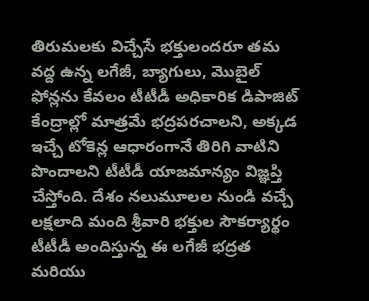తిరుమలకు విచ్చేసే భక్తులందరూ తమ వద్ద ఉన్న లగేజీ, బ్యాగులు, మొబైల్ ఫోన్లను కేవలం టీటీడీ అధికారిక డిపాజిట్ కేంద్రాల్లో మాత్రమే భద్రపరచాలని, అక్కడ ఇచ్చే టోకెన్ల ఆధారంగానే తిరిగి వాటిని పొందాలని టీటీడీ యాజమాన్యం విజ్ఞప్తి చేస్తోంది. దేశం నలుమూలల నుండి వచ్చే లక్షలాది మంది శ్రీవారి భక్తుల సౌకర్యార్థం టీటీడీ అందిస్తున్న ఈ లగేజీ భద్రత మరియు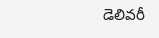డెలివరీ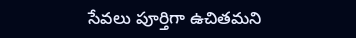సేవలు పూర్తిగా ఉచితమని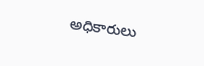అధికారులు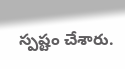స్పష్టం చేశారు.